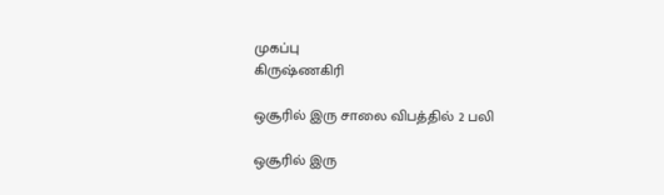முகப்பு
கிருஷ்ணகிரி

ஒசூரில் இரு சாலை விபத்தில் 2 பலி

ஒசூரில் இரு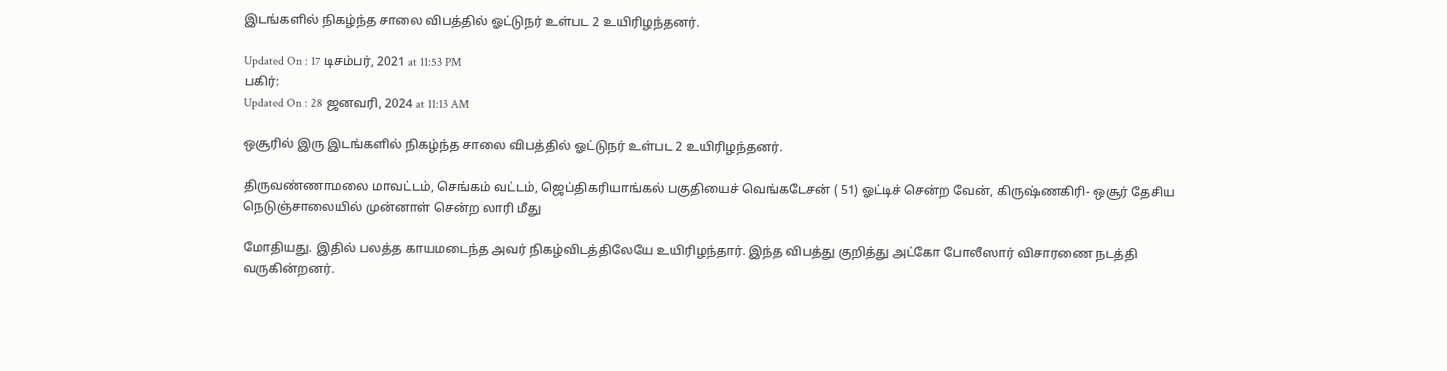இடங்களில் நிகழ்ந்த சாலை விபத்தில் ஓட்டுநர் உள்பட 2 உயிரிழந்தனர்.

Updated On : 17 டிசம்பர், 2021 at 11:53 PM
பகிர்:
Updated On : 28 ஜனவரி, 2024 at 11:13 AM

ஒசூரில் இரு இடங்களில் நிகழ்ந்த சாலை விபத்தில் ஓட்டுநர் உள்பட 2 உயிரிழந்தனர்.

திருவண்ணாமலை மாவட்டம், செங்கம் வட்டம், ஜெப்திகரியாங்கல் பகுதியைச் வெங்கடேசன் ( 51) ஓட்டிச் சென்ற வேன், கிருஷ்ணகிரி- ஒசூர் தேசிய நெடுஞ்சாலையில் முன்னாள் சென்ற லாரி மீது

மோதியது. இதில் பலத்த காயமடைந்த அவர் நிகழ்விடத்திலேயே உயிரிழந்தார். இந்த விபத்து குறித்து அட்கோ போலீஸார் விசாரணை நடத்தி வருகின்றனர்.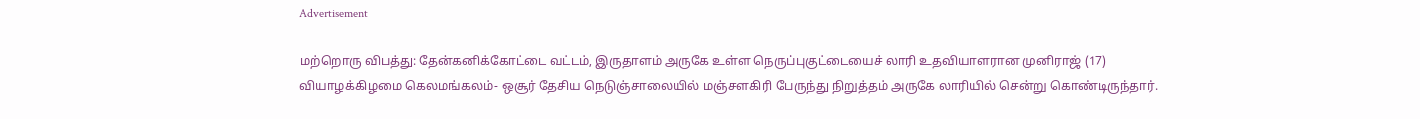Advertisement

மற்றொரு விபத்து: தேன்கனிக்கோட்டை வட்டம், இருதாளம் அருகே உள்ள நெருப்புகுட்டையைச் லாரி உதவியாளரான முனிராஜ் (17) வியாழக்கிழமை கெலமங்கலம்- ஒசூர் தேசிய நெடுஞ்சாலையில் மஞ்சளகிரி பேருந்து நிறுத்தம் அருகே லாரியில் சென்று கொண்டிருந்தார்.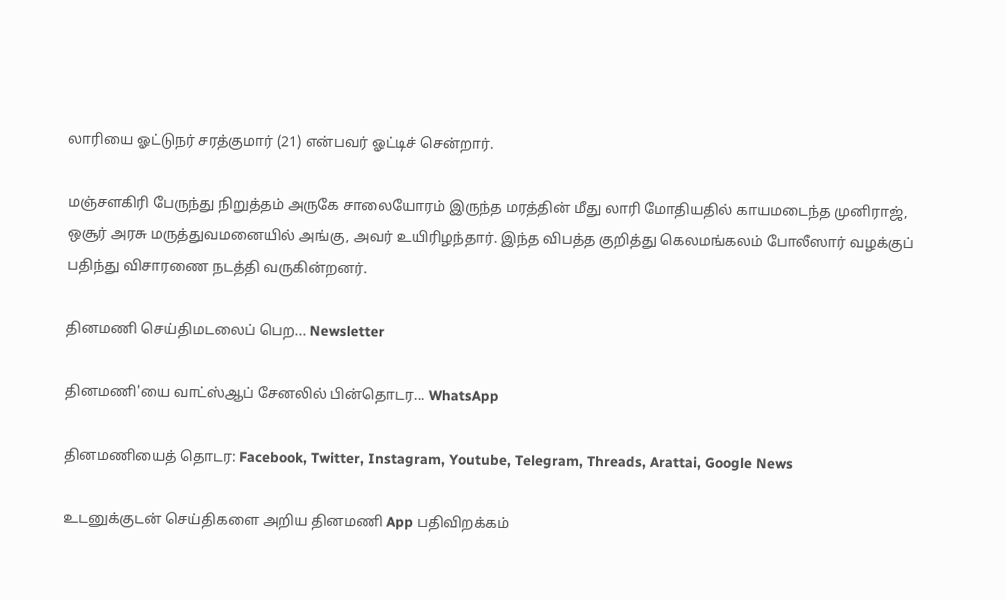லாரியை ஓட்டுநர் சரத்குமார் (21) என்பவர் ஓட்டிச் சென்றார்.

மஞ்சளகிரி பேருந்து நிறுத்தம் அருகே சாலையோரம் இருந்த மரத்தின் மீது லாரி மோதியதில் காயமடைந்த முனிராஜ், ஒசூர் அரசு மருத்துவமனையில் அங்கு, அவர் உயிரிழந்தார். இந்த விபத்த குறித்து கெலமங்கலம் போலீஸார் வழக்குப் பதிந்து விசாரணை நடத்தி வருகின்றனர்.

தினமணி செய்திமடலைப் பெற... Newsletter

தினமணி'யை வாட்ஸ்ஆப் சேனலில் பின்தொடர... WhatsApp

தினமணியைத் தொடர: Facebook, Twitter, Instagram, Youtube, Telegram, Threads, Arattai, Google News

உடனுக்குடன் செய்திகளை அறிய தினமணி App பதிவிறக்கம்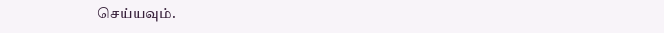செய்யவும்.